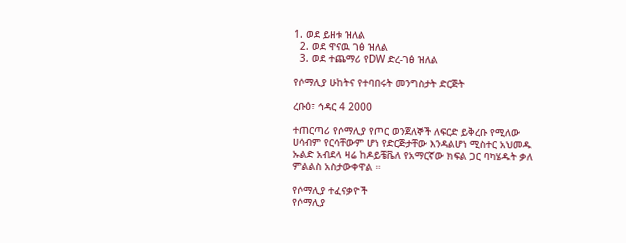1. ወደ ይዘቱ ዝለል
  2. ወደ ዋናዉ ገፅ ዝለል
  3. ወደ ተጨማሪ የDW ድረ-ገፅ ዝለል

የሶማሊያ ሁከትና የተባበሩት መንግስታት ድርጅት

ረቡዕ፣ ኅዳር 4 2000

ተጠርጣሪ የሶማሊያ የጦር ወንጀለኞች ለፍርድ ይቅረቡ የሚለው ሀሳብም የርሳቸውም ሆነ የድርጅታቸው እንዳልሆነ ሚስተር አህመዱ ኡልድ አብደላ ዛሬ ከዶይቼቬለ የአማርኛው ክፍል ጋር ባካሄዱት ቃለ ምልልስ አስታውቀዋል ።

የሶማሊያ ተፈናቃዮች
የሶማሊያ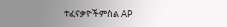ተፈናቃዮችምስል AP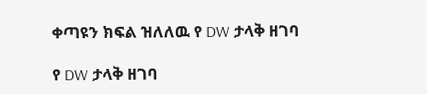ቀጣዩን ክፍል ዝለለዉ የ DW ታላቅ ዘገባ

የ DW ታላቅ ዘገባ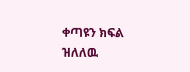ቀጣዩን ክፍል ዝለለዉ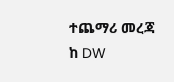ተጨማሪ መረጃ ከ DW